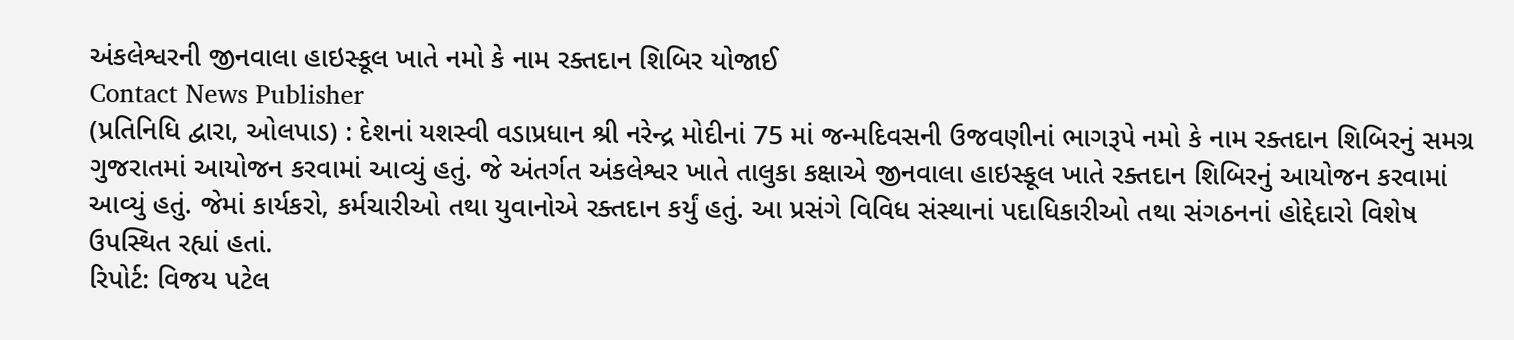અંકલેશ્વરની જીનવાલા હાઇસ્કૂલ ખાતે નમો કે નામ રક્તદાન શિબિર યોજાઈ
Contact News Publisher
(પ્રતિનિધિ દ્વારા, ઓલપાડ) : દેશનાં યશસ્વી વડાપ્રધાન શ્રી નરેન્દ્ર મોદીનાં 75 માં જન્મદિવસની ઉજવણીનાં ભાગરૂપે નમો કે નામ રક્તદાન શિબિરનું સમગ્ર ગુજરાતમાં આયોજન કરવામાં આવ્યું હતું. જે અંતર્ગત અંકલેશ્વર ખાતે તાલુકા કક્ષાએ જીનવાલા હાઇસ્કૂલ ખાતે રક્તદાન શિબિરનું આયોજન કરવામાં આવ્યું હતું. જેમાં કાર્યકરો, કર્મચારીઓ તથા યુવાનોએ રક્તદાન કર્યું હતું. આ પ્રસંગે વિવિધ સંસ્થાનાં પદાધિકારીઓ તથા સંગઠનનાં હોદ્દેદારો વિશેષ ઉપસ્થિત રહ્યાં હતાં.
રિપોર્ટ: વિજય પટેલ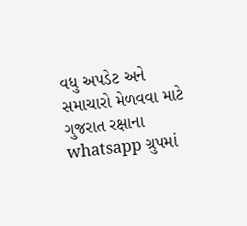વધુ અપડેટ અને સમાચારો મેળવવા માટે ગુજરાત રક્ષાના whatsapp ગ્રુપમાં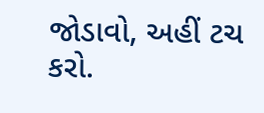જોડાવો, અહીં ટચ કરો.